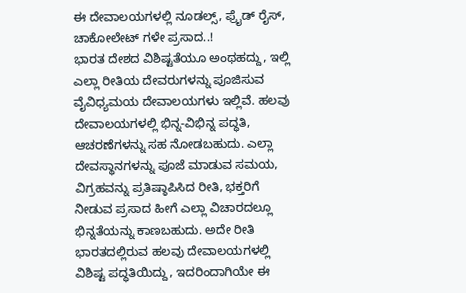ಈ ದೇವಾಲಯಗಳಲ್ಲಿ ನೂಡಲ್ಸ್, ಫ್ರೈಡ್ ರೈಸ್, ಚಾಕೋಲೇಟ್ ಗಳೇ ಪ್ರಸಾದ..!
ಭಾರತ ದೇಶದ ವಿಶಿಷ್ಟತೆಯೂ ಅಂಥಹದ್ದು, ಇಲ್ಲಿ ಎಲ್ಲಾ ರೀತಿಯ ದೇವರುಗಳನ್ನು ಪೂಜಿಸುವ ವೈವಿಧ್ಯಮಯ ದೇವಾಲಯಗಳು ಇಲ್ಲಿವೆ. ಹಲವು ದೇವಾಲಯಗಳಲ್ಲಿ ಭಿನ್ನ-ವಿಭಿನ್ನ ಪದ್ಧತಿ, ಆಚರಣೆಗಳನ್ನು ಸಹ ನೋಡಬಹುದು. ಎಲ್ಲಾ ದೇವಸ್ಥಾನಗಳನ್ನು ಪೂಜೆ ಮಾಡುವ ಸಮಯ, ವಿಗ್ರಹವನ್ನು ಪ್ರತಿಷ್ಠಾಪಿಸಿದ ರೀತಿ, ಭಕ್ತರಿಗೆ ನೀಡುವ ಪ್ರಸಾದ ಹೀಗೆ ಎಲ್ಲಾ ವಿಚಾರದಲ್ಲೂ ಭಿನ್ನತೆಯನ್ನು ಕಾಣಬಹುದು. ಅದೇ ರೀತಿ ಭಾರತದಲ್ಲಿರುವ ಹಲವು ದೇವಾಲಯಗಳಲ್ಲಿ ವಿಶಿಷ್ಟ ಪದ್ಧತಿಯಿದ್ದು, ಇದರಿಂದಾಗಿಯೇ ಈ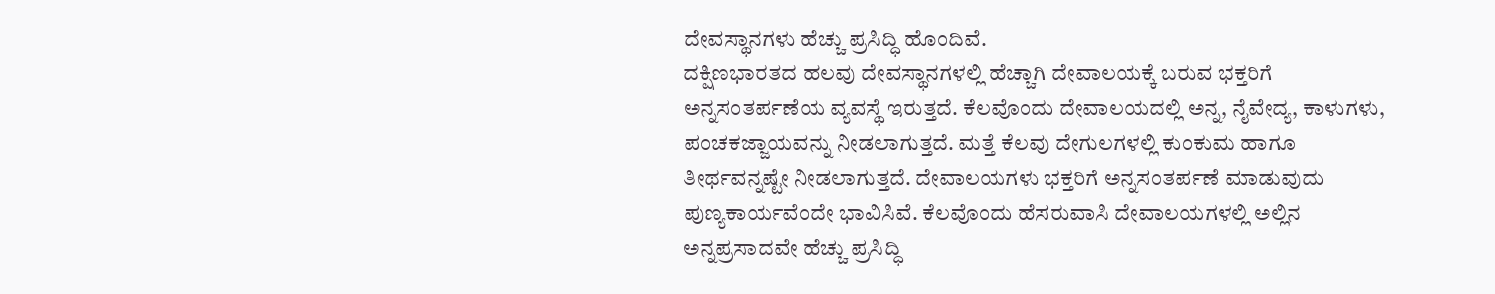ದೇವಸ್ಥಾನಗಳು ಹೆಚ್ಚು ಪ್ರಸಿದ್ಧಿ ಹೊಂದಿವೆ.
ದಕ್ಷಿಣಭಾರತದ ಹಲವು ದೇವಸ್ಥಾನಗಳಲ್ಲಿ ಹೆಚ್ಚಾಗಿ ದೇವಾಲಯಕ್ಕೆ ಬರುವ ಭಕ್ತರಿಗೆ ಅನ್ನಸಂತರ್ಪಣೆಯ ವ್ಯವಸ್ಥೆ ಇರುತ್ತದೆ. ಕೆಲವೊಂದು ದೇವಾಲಯದಲ್ಲಿ ಅನ್ನ, ನೈವೇದ್ಯ, ಕಾಳುಗಳು, ಪಂಚಕಜ್ಜಾಯವನ್ನು ನೀಡಲಾಗುತ್ತದೆ. ಮತ್ತೆ ಕೆಲವು ದೇಗುಲಗಳಲ್ಲಿ ಕುಂಕುಮ ಹಾಗೂ ತೀರ್ಥವನ್ನಷ್ಟೇ ನೀಡಲಾಗುತ್ತದೆ. ದೇವಾಲಯಗಳು ಭಕ್ತರಿಗೆ ಅನ್ನಸಂತರ್ಪಣೆ ಮಾಡುವುದು ಪುಣ್ಯಕಾರ್ಯವೆಂದೇ ಭಾವಿಸಿವೆ. ಕೆಲವೊಂದು ಹೆಸರುವಾಸಿ ದೇವಾಲಯಗಳಲ್ಲಿ ಅಲ್ಲಿನ ಅನ್ನಪ್ರಸಾದವೇ ಹೆಚ್ಚು ಪ್ರಸಿದ್ಧಿ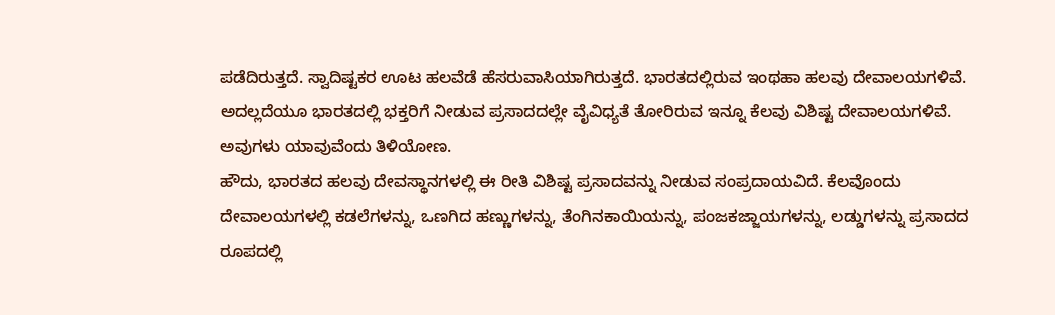ಪಡೆದಿರುತ್ತದೆ. ಸ್ವಾದಿಷ್ಟಕರ ಊಟ ಹಲವೆಡೆ ಹೆಸರುವಾಸಿಯಾಗಿರುತ್ತದೆ. ಭಾರತದಲ್ಲಿರುವ ಇಂಥಹಾ ಹಲವು ದೇವಾಲಯಗಳಿವೆ. ಅದಲ್ಲದೆಯೂ ಭಾರತದಲ್ಲಿ ಭಕ್ತರಿಗೆ ನೀಡುವ ಪ್ರಸಾದದಲ್ಲೇ ವೈವಿಧ್ಯತೆ ತೋರಿರುವ ಇನ್ನೂ ಕೆಲವು ವಿಶಿಷ್ಟ ದೇವಾಲಯಗಳಿವೆ. ಅವುಗಳು ಯಾವುವೆಂದು ತಿಳಿಯೋಣ.
ಹೌದು, ಭಾರತದ ಹಲವು ದೇವಸ್ಥಾನಗಳಲ್ಲಿ ಈ ರೀತಿ ವಿಶಿಷ್ಟ ಪ್ರಸಾದವನ್ನು ನೀಡುವ ಸಂಪ್ರದಾಯವಿದೆ. ಕೆಲವೊಂದು ದೇವಾಲಯಗಳಲ್ಲಿ ಕಡಲೆಗಳನ್ನು, ಒಣಗಿದ ಹಣ್ಣುಗಳನ್ನು, ತೆಂಗಿನಕಾಯಿಯನ್ನು, ಪಂಜಕಜ್ಜಾಯಗಳನ್ನು, ಲಡ್ಡುಗಳನ್ನು ಪ್ರಸಾದದ ರೂಪದಲ್ಲಿ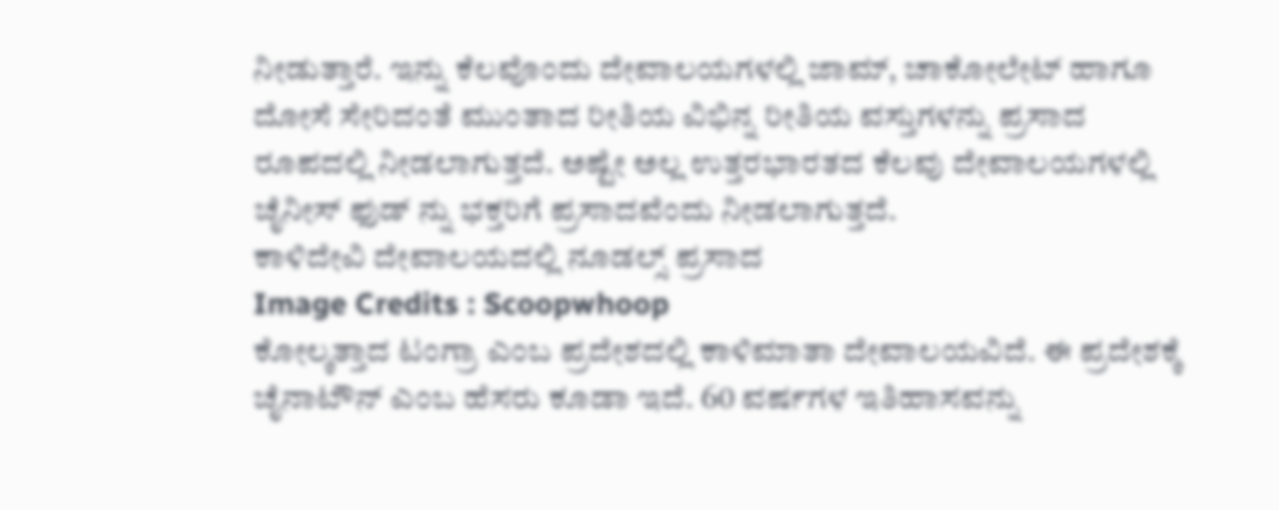ನೀಡುತ್ತಾರೆ. ಇನ್ನು ಕೆಲವೊಂದು ದೇವಾಲಯಗಳಲ್ಲಿ ಜಾಮ್, ಚಾಕೋಲೇಟ್ ಹಾಗೂ ದೋಸೆ ಸೇರಿದಂತೆ ಮುಂತಾದ ರೀತಿಯ ವಿಭಿನ್ನ ರೀತಿಯ ವಸ್ತುಗಳನ್ನು ಪ್ರಸಾದ ರೂಪದಲ್ಲಿ ನೀಡಲಾಗುತ್ತದೆ. ಅಷ್ಟೇ ಅಲ್ಲ ಉತ್ತರಭಾರತದ ಕೆಲವು ದೇವಾಲಯಗಳಲ್ಲಿ ಚೈನೀಸ್ ಫುಡ್ ನ್ನು ಭಕ್ತರಿಗೆ ಪ್ರಸಾದವೆಂದು ನೀಡಲಾಗುತ್ತದೆ.
ಕಾಳಿದೇವಿ ದೇವಾಲಯದಲ್ಲಿ ನೂಡಲ್ಸ್ ಪ್ರಸಾದ
Image Credits : Scoopwhoop
ಕೋಲ್ಕತ್ತಾದ ಟಂಗ್ರಾ ಎಂಬ ಪ್ರದೇಶದಲ್ಲಿ ಕಾಳಿಮಾತಾ ದೇವಾಲಯವಿದೆ. ಈ ಪ್ರದೇಶಕ್ಕೆ ಚೈನಾಟೌನ್ ಎಂಬ ಹೆಸರು ಕೂಡಾ ಇದೆ. 60 ವರ್ಷಗಳ ಇತಿಹಾಸವನ್ನು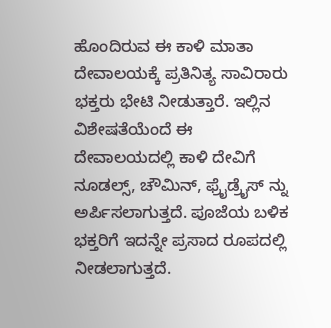ಹೊಂದಿರುವ ಈ ಕಾಳಿ ಮಾತಾ ದೇವಾಲಯಕ್ಕೆ ಪ್ರತಿನಿತ್ಯ ಸಾವಿರಾರು ಭಕ್ತರು ಭೇಟಿ ನೀಡುತ್ತಾರೆ. ಇಲ್ಲಿನ ವಿಶೇಷತೆಯೆಂದೆ ಈ ದೇವಾಲಯದಲ್ಲಿ ಕಾಳಿ ದೇವಿಗೆ ನೂಡಲ್ಸ್, ಚೌಮಿನ್, ಫ್ರೈಡ್ರೈಸ್ ನ್ನು ಅರ್ಪಿಸಲಾಗುತ್ತದೆ. ಪೂಜೆಯ ಬಳಿಕ ಭಕ್ತರಿಗೆ ಇದನ್ನೇ ಪ್ರಸಾದ ರೂಪದಲ್ಲಿ ನೀಡಲಾಗುತ್ತದೆ.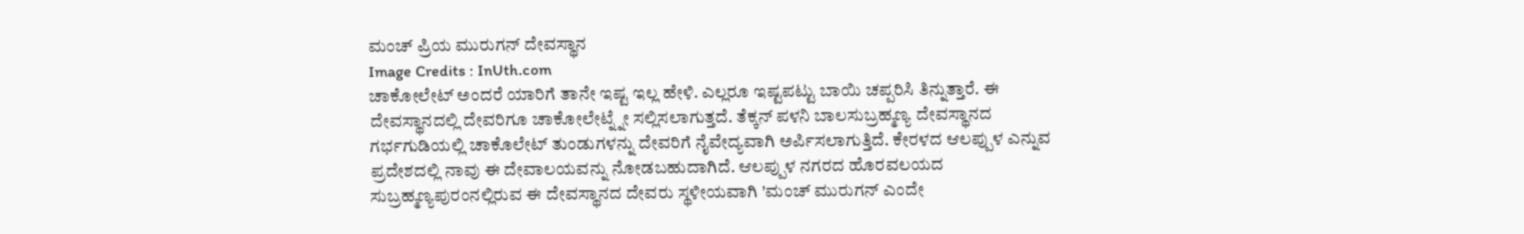ಮಂಚ್ ಪ್ರಿಯ ಮುರುಗನ್ ದೇವಸ್ಥಾನ
Image Credits : InUth.com
ಚಾಕೋಲೇಟ್ ಅಂದರೆ ಯಾರಿಗೆ ತಾನೇ ಇಷ್ಟ ಇಲ್ಲ ಹೇಳಿ. ಎಲ್ಲರೂ ಇಷ್ಟಪಟ್ಟು ಬಾಯಿ ಚಪ್ಪರಿಸಿ ತಿನ್ನುತ್ತಾರೆ. ಈ ದೇವಸ್ಥಾನದಲ್ಲಿ ದೇವರಿಗೂ ಚಾಕೋಲೇಟ್ನ್ನೇ ಸಲ್ಲಿಸಲಾಗುತ್ತದೆ. ತೆಕ್ಕನ್ ಪಳನಿ ಬಾಲಸುಬ್ರಹ್ಮಣ್ಯ ದೇವಸ್ಥಾನದ ಗರ್ಭಗುಡಿಯಲ್ಲಿ ಚಾಕೊಲೇಟ್ ತುಂಡುಗಳನ್ನು ದೇವರಿಗೆ ನೈವೇದ್ಯವಾಗಿ ಅರ್ಪಿಸಲಾಗುತ್ತಿದೆ. ಕೇರಳದ ಆಲಪ್ಪುಳ ಎನ್ನುವ ಪ್ರದೇಶದಲ್ಲಿ ನಾವು ಈ ದೇವಾಲಯವನ್ನು ನೋಡಬಹುದಾಗಿದೆ. ಆಲಪ್ಪುಳ ನಗರದ ಹೊರವಲಯದ ಸುಬ್ರಹ್ಮಣ್ಯಪುರಂನಲ್ಲಿರುವ ಈ ದೇವಸ್ಥಾನದ ದೇವರು ಸ್ಥಳೀಯವಾಗಿ 'ಮಂಚ್ ಮುರುಗನ್ ಎಂದೇ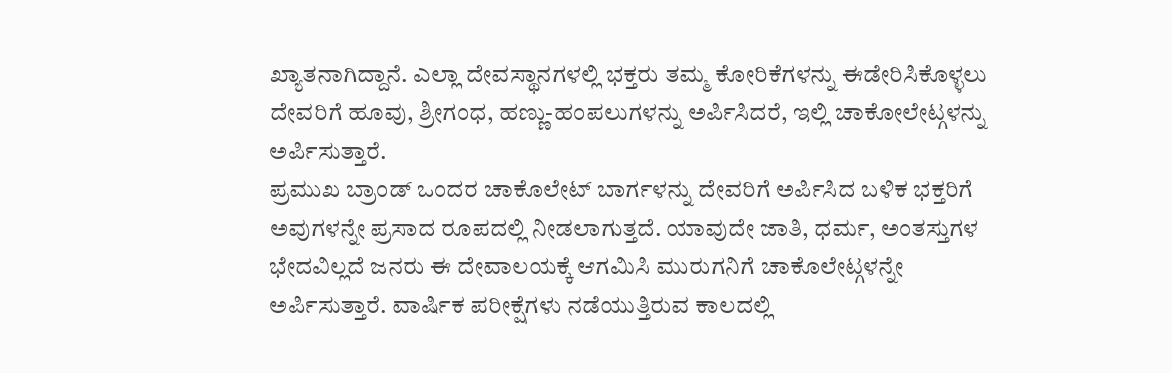ಖ್ಯಾತನಾಗಿದ್ದಾನೆ. ಎಲ್ಲಾ ದೇವಸ್ಥಾನಗಳಲ್ಲಿ ಭಕ್ತರು ತಮ್ಮ ಕೋರಿಕೆಗಳನ್ನು ಈಡೇರಿಸಿಕೊಳ್ಳಲು ದೇವರಿಗೆ ಹೂವು, ಶ್ರೀಗಂಧ, ಹಣ್ಣು-ಹಂಪಲುಗಳನ್ನು ಅರ್ಪಿಸಿದರೆ, ಇಲ್ಲಿ ಚಾಕೋಲೇಟ್ಗಳನ್ನು ಅರ್ಪಿಸುತ್ತಾರೆ.
ಪ್ರಮುಖ ಬ್ರಾಂಡ್ ಒಂದರ ಚಾಕೊಲೇಟ್ ಬಾರ್ಗಳನ್ನು ದೇವರಿಗೆ ಅರ್ಪಿಸಿದ ಬಳಿಕ ಭಕ್ತರಿಗೆ ಅವುಗಳನ್ನೇ ಪ್ರಸಾದ ರೂಪದಲ್ಲಿ ನೀಡಲಾಗುತ್ತದೆ. ಯಾವುದೇ ಜಾತಿ, ಧರ್ಮ, ಅಂತಸ್ತುಗಳ ಭೇದವಿಲ್ಲದೆ ಜನರು ಈ ದೇವಾಲಯಕ್ಕೆ ಆಗಮಿಸಿ ಮುರುಗನಿಗೆ ಚಾಕೊಲೇಟ್ಗಳನ್ನೇ ಅರ್ಪಿಸುತ್ತಾರೆ. ವಾರ್ಷಿಕ ಪರೀಕ್ಷೆಗಳು ನಡೆಯುತ್ತಿರುವ ಕಾಲದಲ್ಲಿ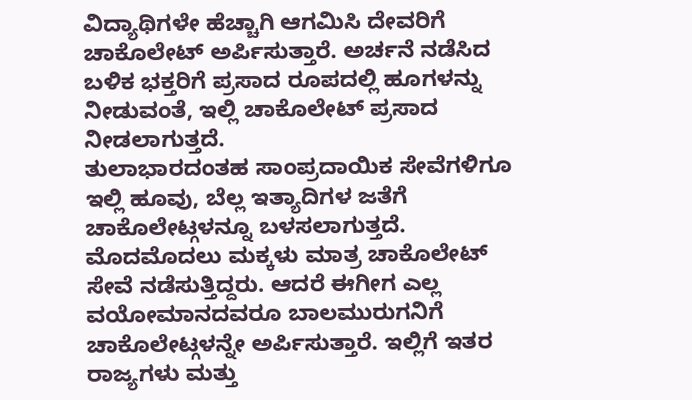ವಿದ್ಯಾಥಿಗಳೇ ಹೆಚ್ಚಾಗಿ ಆಗಮಿಸಿ ದೇವರಿಗೆ ಚಾಕೊಲೇಟ್ ಅರ್ಪಿಸುತ್ತಾರೆ. ಅರ್ಚನೆ ನಡೆಸಿದ ಬಳಿಕ ಭಕ್ತರಿಗೆ ಪ್ರಸಾದ ರೂಪದಲ್ಲಿ ಹೂಗಳನ್ನು ನೀಡುವಂತೆ, ಇಲ್ಲಿ ಚಾಕೊಲೇಟ್ ಪ್ರಸಾದ ನೀಡಲಾಗುತ್ತದೆ.
ತುಲಾಭಾರದಂತಹ ಸಾಂಪ್ರದಾಯಿಕ ಸೇವೆಗಳಿಗೂ ಇಲ್ಲಿ ಹೂವು, ಬೆಲ್ಲ ಇತ್ಯಾದಿಗಳ ಜತೆಗೆ ಚಾಕೊಲೇಟ್ಗಳನ್ನೂ ಬಳಸಲಾಗುತ್ತದೆ. ಮೊದಮೊದಲು ಮಕ್ಕಳು ಮಾತ್ರ ಚಾಕೊಲೇಟ್ ಸೇವೆ ನಡೆಸುತ್ತಿದ್ದರು. ಆದರೆ ಈಗೀಗ ಎಲ್ಲ ವಯೋಮಾನದವರೂ ಬಾಲಮುರುಗನಿಗೆ ಚಾಕೊಲೇಟ್ಗಳನ್ನೇ ಅರ್ಪಿಸುತ್ತಾರೆ. ಇಲ್ಲಿಗೆ ಇತರ ರಾಜ್ಯಗಳು ಮತ್ತು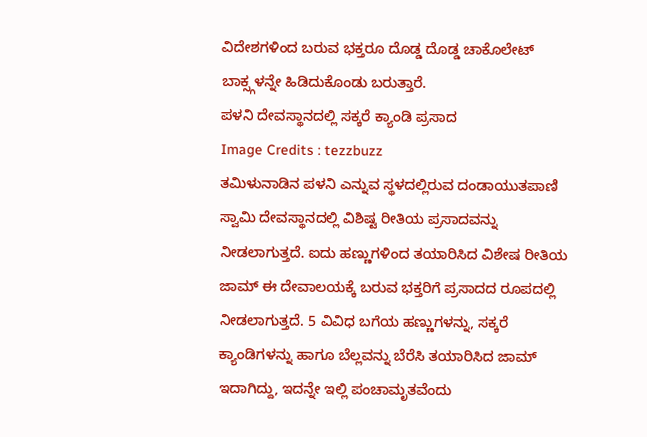ವಿದೇಶಗಳಿಂದ ಬರುವ ಭಕ್ತರೂ ದೊಡ್ಡ ದೊಡ್ಡ ಚಾಕೊಲೇಟ್ ಬಾಕ್ಸ್ಗಳನ್ನೇ ಹಿಡಿದುಕೊಂಡು ಬರುತ್ತಾರೆ.
ಪಳನಿ ದೇವಸ್ಥಾನದಲ್ಲಿ ಸಕ್ಕರೆ ಕ್ಯಾಂಡಿ ಪ್ರಸಾದ
Image Credits : tezzbuzz
ತಮಿಳುನಾಡಿನ ಪಳನಿ ಎನ್ನುವ ಸ್ಥಳದಲ್ಲಿರುವ ದಂಡಾಯುತಪಾಣಿ ಸ್ವಾಮಿ ದೇವಸ್ಥಾನದಲ್ಲಿ ವಿಶಿಷ್ಟ ರೀತಿಯ ಪ್ರಸಾದವನ್ನು ನೀಡಲಾಗುತ್ತದೆ. ಐದು ಹಣ್ಣುಗಳಿಂದ ತಯಾರಿಸಿದ ವಿಶೇಷ ರೀತಿಯ ಜಾಮ್ ಈ ದೇವಾಲಯಕ್ಕೆ ಬರುವ ಭಕ್ತರಿಗೆ ಪ್ರಸಾದದ ರೂಪದಲ್ಲಿ ನೀಡಲಾಗುತ್ತದೆ. 5 ವಿವಿಧ ಬಗೆಯ ಹಣ್ಣುಗಳನ್ನು, ಸಕ್ಕರೆ ಕ್ಯಾಂಡಿಗಳನ್ನು ಹಾಗೂ ಬೆಲ್ಲವನ್ನು ಬೆರೆಸಿ ತಯಾರಿಸಿದ ಜಾಮ್ ಇದಾಗಿದ್ದು, ಇದನ್ನೇ ಇಲ್ಲಿ ಪಂಚಾಮೃತವೆಂದು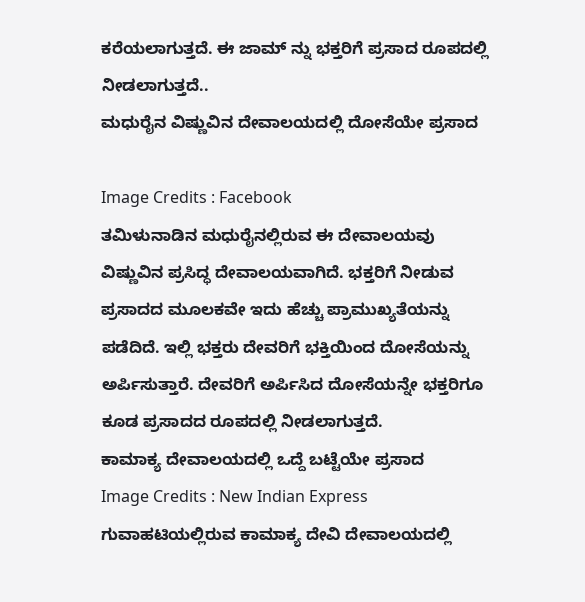ಕರೆಯಲಾಗುತ್ತದೆ. ಈ ಜಾಮ್ ನ್ನು ಭಕ್ತರಿಗೆ ಪ್ರಸಾದ ರೂಪದಲ್ಲಿ ನೀಡಲಾಗುತ್ತದೆ..
ಮಧುರೈನ ವಿಷ್ಣುವಿನ ದೇವಾಲಯದಲ್ಲಿ ದೋಸೆಯೇ ಪ್ರಸಾದ

Image Credits : Facebook
ತಮಿಳುನಾಡಿನ ಮಧುರೈನಲ್ಲಿರುವ ಈ ದೇವಾಲಯವು ವಿಷ್ಣುವಿನ ಪ್ರಸಿದ್ಧ ದೇವಾಲಯವಾಗಿದೆ. ಭಕ್ತರಿಗೆ ನೀಡುವ ಪ್ರಸಾದದ ಮೂಲಕವೇ ಇದು ಹೆಚ್ಚು ಪ್ರಾಮುಖ್ಯತೆಯನ್ನು ಪಡೆದಿದೆ. ಇಲ್ಲಿ ಭಕ್ತರು ದೇವರಿಗೆ ಭಕ್ತಿಯಿಂದ ದೋಸೆಯನ್ನು ಅರ್ಪಿಸುತ್ತಾರೆ. ದೇವರಿಗೆ ಅರ್ಪಿಸಿದ ದೋಸೆಯನ್ನೇ ಭಕ್ತರಿಗೂ ಕೂಡ ಪ್ರಸಾದದ ರೂಪದಲ್ಲಿ ನೀಡಲಾಗುತ್ತದೆ.
ಕಾಮಾಕ್ಯ ದೇವಾಲಯದಲ್ಲಿ ಒದ್ದೆ ಬಟ್ಟೆಯೇ ಪ್ರಸಾದ
Image Credits : New Indian Express
ಗುವಾಹಟಿಯಲ್ಲಿರುವ ಕಾಮಾಕ್ಯ ದೇವಿ ದೇವಾಲಯದಲ್ಲಿ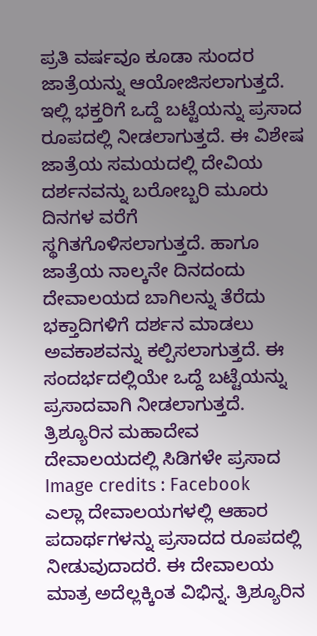ಪ್ರತಿ ವರ್ಷವೂ ಕೂಡಾ ಸುಂದರ ಜಾತ್ರೆಯನ್ನು ಆಯೋಜಿಸಲಾಗುತ್ತದೆ. ಇಲ್ಲಿ ಭಕ್ತರಿಗೆ ಒದ್ದೆ ಬಟ್ಟೆಯನ್ನು ಪ್ರಸಾದ ರೂಪದಲ್ಲಿ ನೀಡಲಾಗುತ್ತದೆ. ಈ ವಿಶೇಷ ಜಾತ್ರೆಯ ಸಮಯದಲ್ಲಿ ದೇವಿಯ ದರ್ಶನವನ್ನು ಬರೋಬ್ಬರಿ ಮೂರು ದಿನಗಳ ವರೆಗೆ ಸ್ಥಗಿತಗೊಳಿಸಲಾಗುತ್ತದೆ. ಹಾಗೂ ಜಾತ್ರೆಯ ನಾಲ್ಕನೇ ದಿನದಂದು ದೇವಾಲಯದ ಬಾಗಿಲನ್ನು ತೆರೆದು ಭಕ್ತಾದಿಗಳಿಗೆ ದರ್ಶನ ಮಾಡಲು ಅವಕಾಶವನ್ನು ಕಲ್ಪಿಸಲಾಗುತ್ತದೆ. ಈ ಸಂದರ್ಭದಲ್ಲಿಯೇ ಒದ್ದೆ ಬಟ್ಟೆಯನ್ನು ಪ್ರಸಾದವಾಗಿ ನೀಡಲಾಗುತ್ತದೆ.
ತ್ರಿಶ್ಯೂರಿನ ಮಹಾದೇವ ದೇವಾಲಯದಲ್ಲಿ ಸಿಡಿಗಳೇ ಪ್ರಸಾದ
Image credits : Facebook
ಎಲ್ಲಾ ದೇವಾಲಯಗಳಲ್ಲಿ ಆಹಾರ ಪದಾರ್ಥಗಳನ್ನು ಪ್ರಸಾದದ ರೂಪದಲ್ಲಿ ನೀಡುವುದಾದರೆ. ಈ ದೇವಾಲಯ ಮಾತ್ರ ಅದೆಲ್ಲಕ್ಕಿಂತ ವಿಭಿನ್ನ. ತ್ರಿಶ್ಯೂರಿನ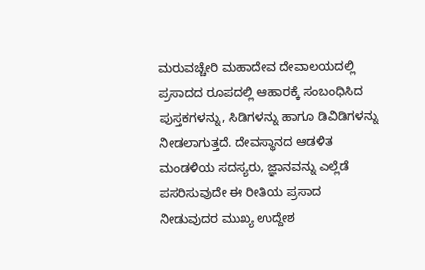ಮರುವಚ್ಚೇರಿ ಮಹಾದೇವ ದೇವಾಲಯದಲ್ಲಿ ಪ್ರಸಾದದ ರೂಪದಲ್ಲಿ ಆಹಾರಕ್ಕೆ ಸಂಬಂಧಿಸಿದ ಪುಸ್ತಕಗಳನ್ನು, ಸಿಡಿಗಳನ್ನು ಹಾಗೂ ಡಿವಿಡಿಗಳನ್ನು ನೀಡಲಾಗುತ್ತದೆ. ದೇವಸ್ಥಾನದ ಆಡಳಿತ ಮಂಡಳಿಯ ಸದಸ್ಯರು, ಜ್ಞಾನವನ್ನು ಎಲ್ಲೆಡೆ ಪಸರಿಸುವುದೇ ಈ ರೀತಿಯ ಪ್ರಸಾದ ನೀಡುವುದರ ಮುಖ್ಯ ಉದ್ದೇಶ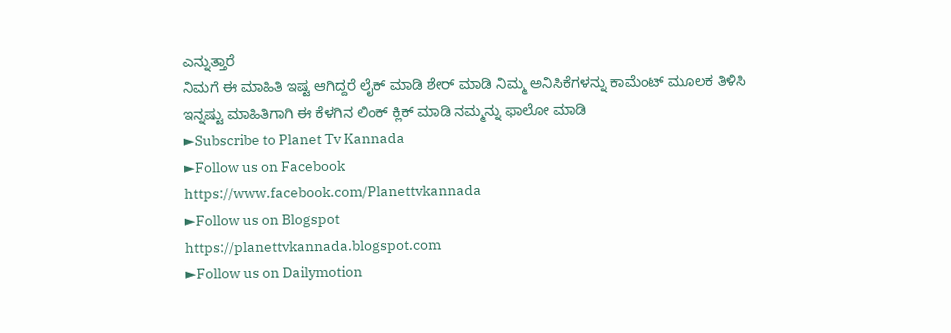ಎನ್ನುತ್ತಾರೆ
ನಿಮಗೆ ಈ ಮಾಹಿತಿ ಇಷ್ಟ ಆಗಿದ್ದರೆ ಲೈಕ್ ಮಾಡಿ ಶೇರ್ ಮಾಡಿ ನಿಮ್ಮ ಅನಿಸಿಕೆಗಳನ್ನು ಕಾಮೆಂಟ್ ಮೂಲಕ ತಿಳಿಸಿ ಇನ್ನಷ್ಟು ಮಾಹಿತಿಗಾಗಿ ಈ ಕೆಳಗಿನ ಲಿಂಕ್ ಕ್ಲಿಕ್ ಮಾಡಿ ನಮ್ಮನ್ನು ಫಾಲೋ ಮಾಡಿ
►Subscribe to Planet Tv Kannada
►Follow us on Facebook
https://www.facebook.com/Planettvkannada
►Follow us on Blogspot
https://planettvkannada.blogspot.com
►Follow us on Dailymotion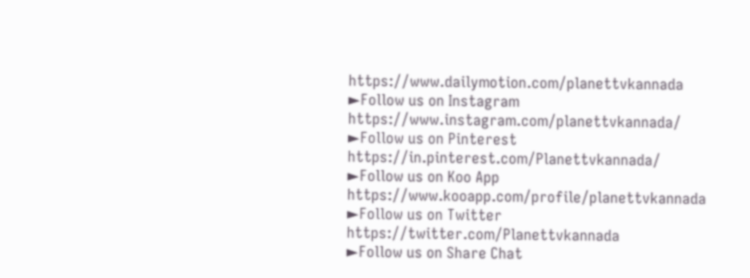https://www.dailymotion.com/planettvkannada
►Follow us on Instagram
https://www.instagram.com/planettvkannada/
►Follow us on Pinterest
https://in.pinterest.com/Planettvkannada/
►Follow us on Koo App
https://www.kooapp.com/profile/planettvkannada
►Follow us on Twitter
https://twitter.com/Planettvkannada
►Follow us on Share Chat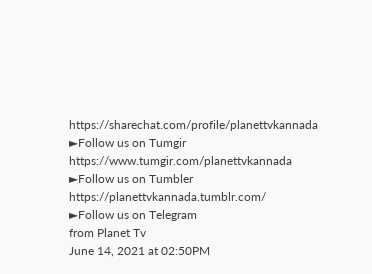https://sharechat.com/profile/planettvkannada
►Follow us on Tumgir
https://www.tumgir.com/planettvkannada
►Follow us on Tumbler
https://planettvkannada.tumblr.com/
►Follow us on Telegram
from Planet Tv
June 14, 2021 at 02:50PM